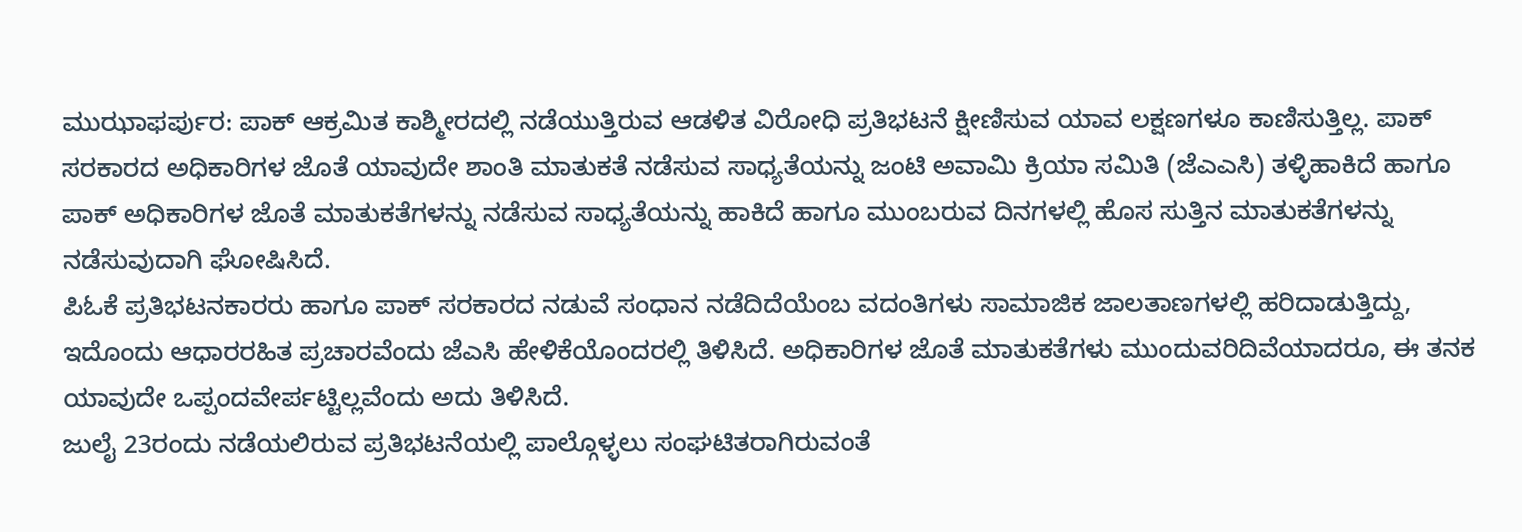ಮುಝಾಫರ್ಪುರ: ಪಾಕ್ ಆಕ್ರಮಿತ ಕಾಶ್ಮೀರದಲ್ಲಿ ನಡೆಯುತ್ತಿರುವ ಆಡಳಿತ ವಿರೋಧಿ ಪ್ರತಿಭಟನೆ ಕ್ಷೀಣಿಸುವ ಯಾವ ಲಕ್ಷಣಗಳೂ ಕಾಣಿಸುತ್ತಿಲ್ಲ. ಪಾಕ್ ಸರಕಾರದ ಅಧಿಕಾರಿಗಳ ಜೊತೆ ಯಾವುದೇ ಶಾಂತಿ ಮಾತುಕತೆ ನಡೆಸುವ ಸಾಧ್ಯತೆಯನ್ನು ಜಂಟಿ ಅವಾಮಿ ಕ್ರಿಯಾ ಸಮಿತಿ (ಜೆಎಎಸಿ) ತಳ್ಳಿಹಾಕಿದೆ ಹಾಗೂ ಪಾಕ್ ಅಧಿಕಾರಿಗಳ ಜೊತೆ ಮಾತುಕತೆಗಳನ್ನು ನಡೆಸುವ ಸಾಧ್ಯತೆಯನ್ನು ಹಾಕಿದೆ ಹಾಗೂ ಮುಂಬರುವ ದಿನಗಳಲ್ಲಿ ಹೊಸ ಸುತ್ತಿನ ಮಾತುಕತೆಗಳನ್ನು ನಡೆಸುವುದಾಗಿ ಘೋಷಿಸಿದೆ.
ಪಿಓಕೆ ಪ್ರತಿಭಟನಕಾರರು ಹಾಗೂ ಪಾಕ್ ಸರಕಾರದ ನಡುವೆ ಸಂಧಾನ ನಡೆದಿದೆಯೆಂಬ ವದಂತಿಗಳು ಸಾಮಾಜಿಕ ಜಾಲತಾಣಗಳಲ್ಲಿ ಹರಿದಾಡುತ್ತಿದ್ದು, ಇದೊಂದು ಆಧಾರರಹಿತ ಪ್ರಚಾರವೆಂದು ಜೆಎಸಿ ಹೇಳಿಕೆಯೊಂದರಲ್ಲಿ ತಿಳಿಸಿದೆ. ಅಧಿಕಾರಿಗಳ ಜೊತೆ ಮಾತುಕತೆಗಳು ಮುಂದುವರಿದಿವೆಯಾದರೂ, ಈ ತನಕ ಯಾವುದೇ ಒಪ್ಪಂದವೇರ್ಪಟ್ಟಿಲ್ಲವೆಂದು ಅದು ತಿಳಿಸಿದೆ.
ಜುಲೈ 23ರಂದು ನಡೆಯಲಿರುವ ಪ್ರತಿಭಟನೆಯಲ್ಲಿ ಪಾಲ್ಗೊಳ್ಳಲು ಸಂಘಟಿತರಾಗಿರುವಂತೆ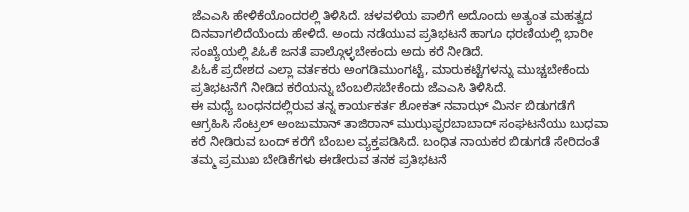ಜೆಎಎಸಿ ಹೇಳಿಕೆಯೊಂದರಲ್ಲಿ ತಿಳಿಸಿದೆ. ಚಳವಳಿಯ ಪಾಲಿಗೆ ಅದೊಂದು ಅತ್ಯಂತ ಮಹತ್ವದ ದಿನವಾಗಲಿದೆಯೆಂದು ಹೇಳಿದೆ. ಅಂದು ನಡೆಯುವ ಪ್ರತಿಭಟನೆ ಹಾಗೂ ಧರಣಿಯಲ್ಲಿ ಭಾರೀ ಸಂಖ್ಯೆಯಲ್ಲಿ ಪಿಓಕೆ ಜನತೆ ಪಾಲ್ಗೊಳ್ಳಬೇಕಂದು ಅದು ಕರೆ ನೀಡಿದೆ.
ಪಿಓಕೆ ಪ್ರದೇಶದ ಎಲ್ಲಾ ವರ್ತಕರು ಅಂಗಡಿಮುಂಗಟ್ಟೆ, ಮಾರುಕಟ್ಟೆಗಳನ್ನು ಮುಚ್ಚಬೇಕೆಂದು ಪ್ರತಿಭಟನೆಗೆ ನೀಡಿದ ಕರೆಯನ್ನು ಬೆಂಬಲಿಸಬೇಕೆಂದು ಜೆಎಎಸಿ ತಿಳಿಸಿದೆ.
ಈ ಮಧ್ಯೆ ಬಂಧನದಲ್ಲಿರುವ ತನ್ನ ಕಾರ್ಯಕರ್ತ ಶೋಕತ್ ನವಾಝ್ ಮಿರ್ನ ಬಿಡುಗಡೆಗೆ ಆಗ್ರಹಿಸಿ ಸೆಂಟ್ರಲ್ ಅಂಜುಮಾನ್ ತಾಜಿರಾನ್ ಮುಝಫ್ಫರಬಾಬಾದ್ ಸಂಘಟನೆಯು ಬುಧವಾ ಕರೆ ನೀಡಿರುವ ಬಂದ್ ಕರೆಗೆ ಬೆಂಬಲ ವ್ಯಕ್ತಪಡಿಸಿದೆ. ಬಂಧಿತ ನಾಯಕರ ಬಿಡುಗಡೆ ಸೇರಿದಂತೆ ತಮ್ಮ ಪ್ರಮುಖ ಬೇಡಿಕೆಗಳು ಈಡೇರುವ ತನಕ ಪ್ರತಿಭಟನೆ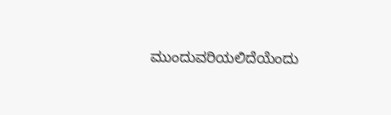ಮುಂದುವರಿಯಲಿದೆಯೆಂದು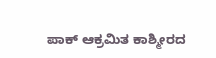ಪಾಕ್ ಆಕ್ರಮಿತ ಕಾಶ್ಮೀರದ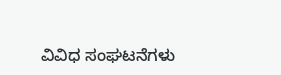ವಿವಿಧ ಸಂಘಟನೆಗಳು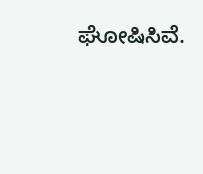ಘೋಷಿಸಿವೆ.